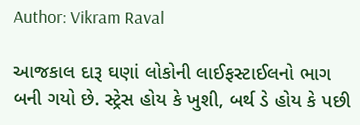Author: Vikram Raval

આજકાલ દારૂ ઘણાં લોકોની લાઈફસ્ટાઈલનો ભાગ બની ગયો છે. સ્ટ્રેસ હોય કે ખુશી, બર્થ ડે હોય કે પછી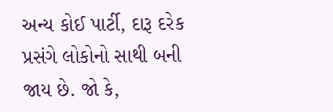અન્ય કોઈ પાર્ટી, દારૂ દરેક પ્રસંગે લોકોનો સાથી બની જાય છે. જો કે,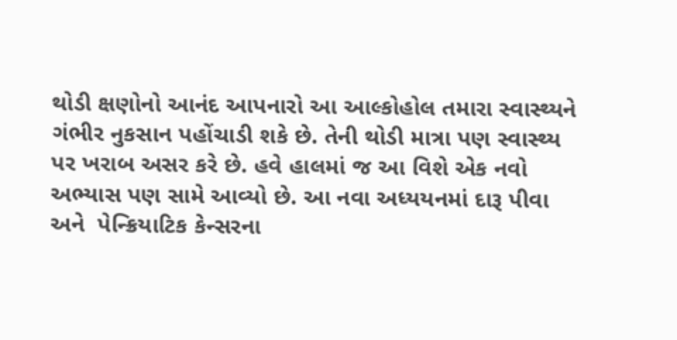થોડી ક્ષણોનો આનંદ આપનારો આ આલ્કોહોલ તમારા સ્વાસ્થ્યને ગંભીર નુકસાન પહોંચાડી શકે છે. તેની થોડી માત્રા પણ સ્વાસ્થ્ય પર ખરાબ અસર કરે છે. હવે હાલમાં જ આ વિશે એક નવો અભ્યાસ પણ સામે આવ્યો છે. આ નવા અધ્યયનમાં દારૂ પીવા અને  પેન્ક્રિયાટિક કેન્સરના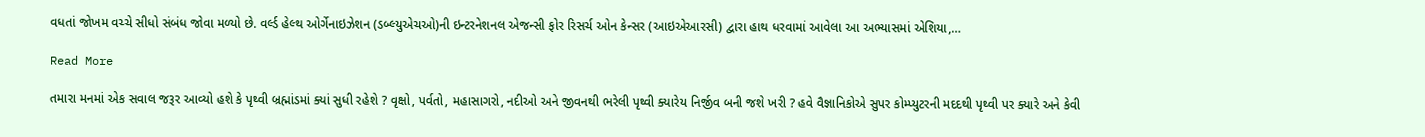વધતાં જોખમ વચ્ચે સીધો સંબંધ જોવા મળ્યો છે. વર્લ્ડ હેલ્થ ઓર્ગેનાઇઝેશન (ડબ્લ્યુએચઓ)ની ઇન્ટરનેશનલ એજન્સી ફોર રિસર્ચ ઓન કેન્સર (આઇએઆરસી) દ્વારા હાથ ધરવામાં આવેલા આ અભ્યાસમાં એશિયા,…

Read More

તમારા મનમાં એક સવાલ જરૂર આવ્યો હશે કે પૃથ્વી બ્રહ્માંડમાં ક્યાં સુધી રહેશે ? વૃક્ષો, પર્વતો, મહાસાગરો, નદીઓ અને જીવનથી ભરેલી પૃથ્વી ક્યારેય નિર્જીવ બની જશે ખરી ? હવે વૈજ્ઞાનિકોએ સુપર કોમ્પ્યુટરની મદદથી પૃથ્વી પર ક્યારે અને કેવી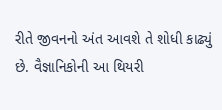રીતે જીવનનો અંત આવશે તે શોધી કાઢ્યું છે. વૈજ્ઞાનિકોની આ થિયરી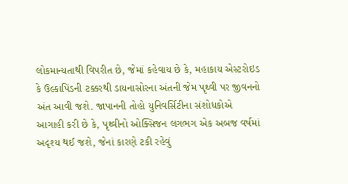લોકમાન્યતાથી વિપરીત છે, જેમાં કહેવાય છે કે, મહાકાય એસ્ટરોઇડ કે ઉલ્કાપિંડની ટક્કરથી ડાયનાસોરના અંતની જેમ પૃથ્વી પર જીવનનો અંત આવી જશે. જાપાનની તોહો યુનિવર્સિટીના સંશોધકોએ આગાહી કરી છે કે, પૃથ્વીનો ઓક્સિજન લગભગ એક અબજ વર્ષમાં અદૃશ્ય થઈ જશે, જેનાં કારણે ટકી રહેવું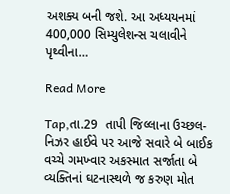અશક્ય બની જશે. આ અધ્યયનમાં 400,000 સિમ્યુલેશન્સ ચલાવીને પૃથ્વીના…

Read More

Tap,તા.29  તાપી જિલ્લાના ઉચ્છલ-નિઝર હાઈવે પર આજે સવારે બે બાઈક વચ્ચે ગમખ્વાર અકસ્માત સર્જાતા બે વ્યક્તિનાં ઘટનાસ્થળે જ કરુણ મોત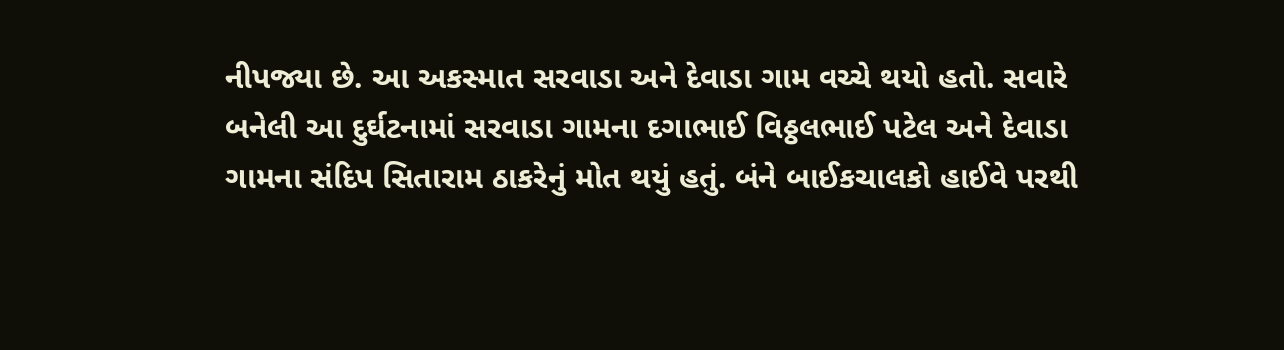નીપજ્યા છે. આ અકસ્માત સરવાડા અને દેવાડા ગામ વચ્ચે થયો હતો. સવારે બનેલી આ દુર્ઘટનામાં સરવાડા ગામના દગાભાઈ વિઠ્ઠલભાઈ પટેલ અને દેવાડા ગામના સંદિપ સિતારામ ઠાકરેનું મોત થયું હતું. બંને બાઈકચાલકો હાઈવે પરથી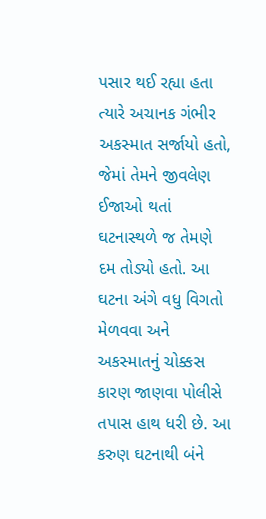પસાર થઈ રહ્યા હતા ત્યારે અચાનક ગંભીર અકસ્માત સર્જાયો હતો, જેમાં તેમને જીવલેણ ઈજાઓ થતાં ઘટનાસ્થળે જ તેમણે દમ તોડ્યો હતો. આ ઘટના અંગે વધુ વિગતો મેળવવા અને અકસ્માતનું ચોક્કસ કારણ જાણવા પોલીસે તપાસ હાથ ધરી છે. આ કરુણ ઘટનાથી બંને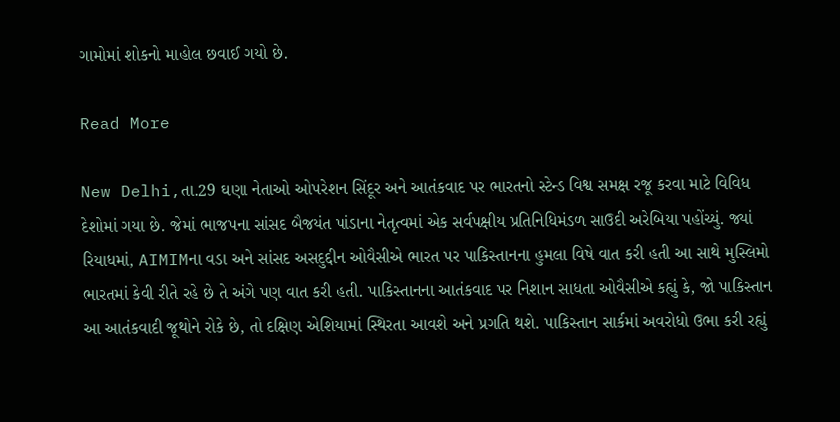ગામોમાં શોકનો માહોલ છવાઈ ગયો છે.

Read More

New Delhi,તા.29 ઘણા નેતાઓ ઓપરેશન સિંદૂર અને આતંકવાદ પર ભારતનો સ્ટેન્ડ વિશ્વ સમક્ષ રજૂ કરવા માટે વિવિધ દેશોમાં ગયા છે. જેમાં ભાજપના સાંસદ બૈજયંત પાંડાના નેતૃત્વમાં એક સર્વપક્ષીય પ્રતિનિધિમંડળ સાઉદી અરેબિયા પહોંચ્યું. જ્યાં રિયાધમાં, AIMIMના વડા અને સાંસદ અસદુદ્દીન ઓવૈસીએ ભારત પર પાકિસ્તાનના હુમલા વિષે વાત કરી હતી આ સાથે મુસ્લિમો ભારતમાં કેવી રીતે રહે છે તે અંગે પણ વાત કરી હતી. પાકિસ્તાનના આતંકવાદ પર નિશાન સાધતા ઓવૈસીએ કહ્યું કે, જો પાકિસ્તાન આ આતંકવાદી જૂથોને રોકે છે, તો દક્ષિણ એશિયામાં સ્થિરતા આવશે અને પ્રગતિ થશે. પાકિસ્તાન સાર્કમાં અવરોધો ઉભા કરી રહ્યું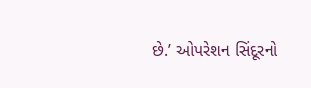છે.’ ઓપરેશન સિંદૂરનો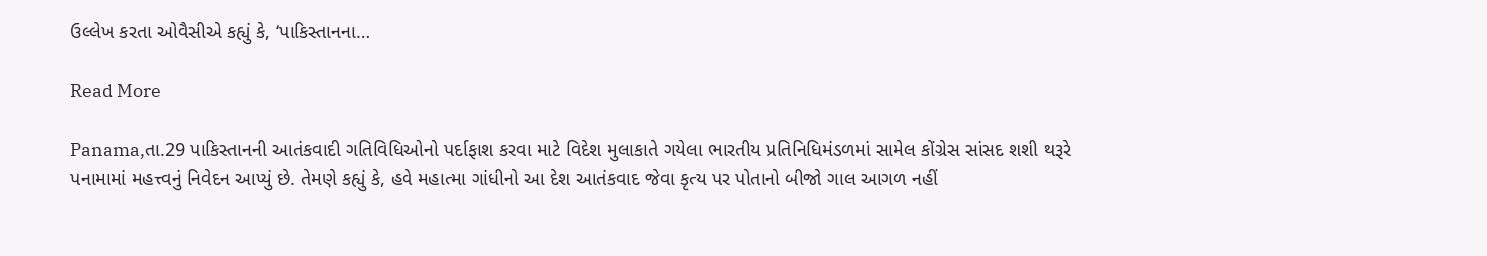ઉલ્લેખ કરતા ઓવૈસીએ કહ્યું કે, ‘પાકિસ્તાનના…

Read More

Panama,તા.29 પાકિસ્તાનની આતંકવાદી ગતિવિધિઓનો પર્દાફાશ કરવા માટે વિદેશ મુલાકાતે ગયેલા ભારતીય પ્રતિનિધિમંડળમાં સામેલ કોંગ્રેસ સાંસદ શશી થરૂરે પનામામાં મહત્ત્વનું નિવેદન આપ્યું છે. તેમણે કહ્યું કે, હવે મહાત્મા ગાંધીનો આ દેશ આતંકવાદ જેવા કૃત્ય પર પોતાનો બીજો ગાલ આગળ નહીં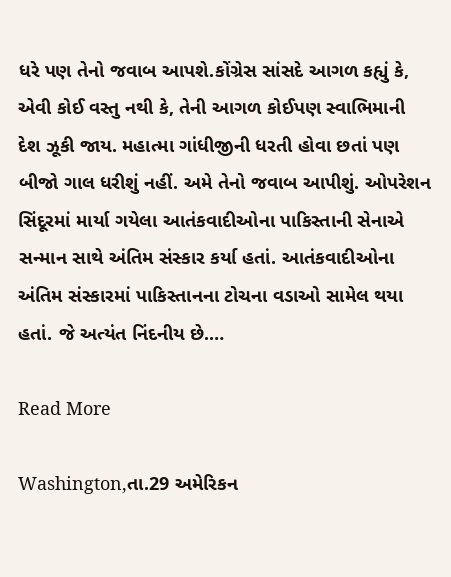ધરે પણ તેનો જવાબ આપશે.કોંગ્રેસ સાંસદે આગળ કહ્યું કે, એવી કોઈ વસ્તુ નથી કે, તેની આગળ કોઈપણ સ્વાભિમાની દેશ ઝૂકી જાય. મહાત્મા ગાંધીજીની ધરતી હોવા છતાં પણ બીજો ગાલ ધરીશું નહીં. અમે તેનો જવાબ આપીશું. ઓપરેશન સિંદૂરમાં માર્યા ગયેલા આતંકવાદીઓના પાકિસ્તાની સેનાએ સન્માન સાથે અંતિમ સંસ્કાર કર્યા હતાં. આતંકવાદીઓના અંતિમ સંસ્કારમાં પાકિસ્તાનના ટોચના વડાઓ સામેલ થયા હતાં. જે અત્યંત નિંદનીય છે.…

Read More

Washington,તા.29 અમેરિકન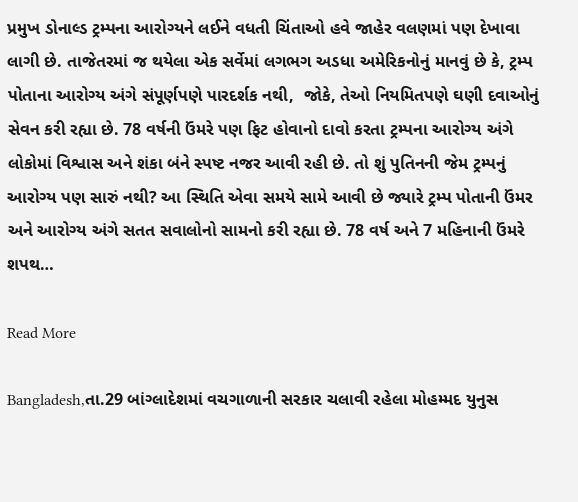પ્રમુખ ડોનાલ્ડ ટ્રમ્પના આરોગ્યને લઈને વધતી ચિંતાઓ હવે જાહેર વલણમાં પણ દેખાવા લાગી છે. તાજેતરમાં જ થયેલા એક સર્વેમાં લગભગ અડધા અમેરિકનોનું માનવું છે કે, ટ્રમ્પ પોતાના આરોગ્ય અંગે સંપૂર્ણપણે પારદર્શક નથી,  જોકે, તેઓ નિયમિતપણે ઘણી દવાઓનું સેવન કરી રહ્યા છે. 78 વર્ષની ઉંમરે પણ ફિટ હોવાનો દાવો કરતા ટ્રમ્પના આરોગ્ય અંગે લોકોમાં વિશ્વાસ અને શંકા બંને સ્પષ્ટ નજર આવી રહી છે. તો શું પુતિનની જેમ ટ્રમ્પનું આરોગ્ય પણ સારું નથી? આ સ્થિતિ એવા સમયે સામે આવી છે જ્યારે ટ્રમ્પ પોતાની ઉંમર અને આરોગ્ય અંગે સતત સવાલોનો સામનો કરી રહ્યા છે. 78 વર્ષ અને 7 મહિનાની ઉંમરે શપથ…

Read More

Bangladesh,તા.29 બાંગ્લાદેશમાં વચગાળાની સરકાર ચલાવી રહેલા મોહમ્મદ યુનુસ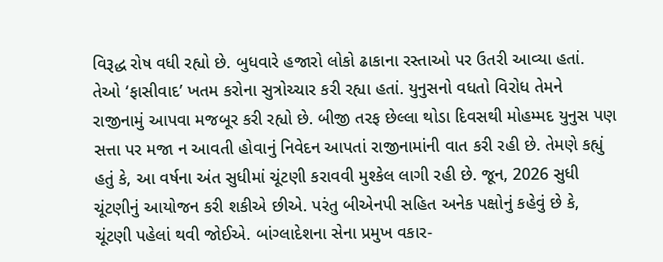વિરૂદ્ધ રોષ વધી રહ્યો છે. બુધવારે હજારો લોકો ઢાકાના રસ્તાઓ પર ઉતરી આવ્યા હતાં. તેઓ ‘ફાસીવાદ’ ખતમ કરોના સુત્રોચ્ચાર કરી રહ્યા હતાં. યુનુસનો વધતો વિરોધ તેમને રાજીનામું આપવા મજબૂર કરી રહ્યો છે. બીજી તરફ છેલ્લા થોડા દિવસથી મોહમ્મદ યુનુસ પણ સત્તા પર મજા ન આવતી હોવાનું નિવેદન આપતાં રાજીનામાંની વાત કરી રહી છે. તેમણે કહ્યું હતું કે, આ વર્ષના અંત સુધીમાં ચૂંટણી કરાવવી મુશ્કેલ લાગી રહી છે. જૂન, 2026 સુધી ચૂંટણીનું આયોજન કરી શકીએ છીએ. પરંતુ બીએનપી સહિત અનેક પક્ષોનું કહેવું છે કે, ચૂંટણી પહેલાં થવી જોઈએ. બાંગ્લાદેશના સેના પ્રમુખ વકાર-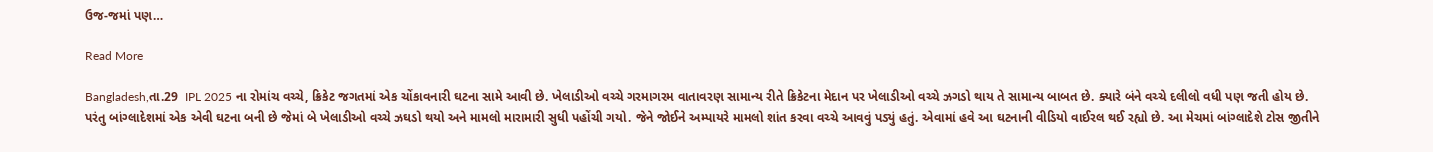ઉજ-જમાં પણ…

Read More

Bangladesh,તા.29  IPL 2025 ના રોમાંચ વચ્ચે, ક્રિકેટ જગતમાં એક ચોંકાવનારી ઘટના સામે આવી છે. ખેલાડીઓ વચ્ચે ગરમાગરમ વાતાવરણ સામાન્ય રીતે ક્રિકેટના મેદાન પર ખેલાડીઓ વચ્ચે ઝગડો થાય તે સામાન્ય બાબત છે. ક્યારે બંને વચ્ચે દલીલો વધી પણ જતી હોય છે. પરંતુ બાંગ્લાદેશમાં એક એવી ઘટના બની છે જેમાં બે ખેલાડીઓ વચ્ચે ઝઘડો થયો અને મામલો મારામારી સુધી પહોંચી ગયો. જેને જોઈને અમ્પાયરે મામલો શાંત કરવા વચ્ચે આવવું પડ્યું હતું. એવામાં હવે આ ઘટનાની વીડિયો વાઈરલ થઈ રહ્યો છે. આ મેચમાં બાંગ્લાદેશે ટોસ જીતીને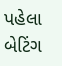પહેલા બેટિંગ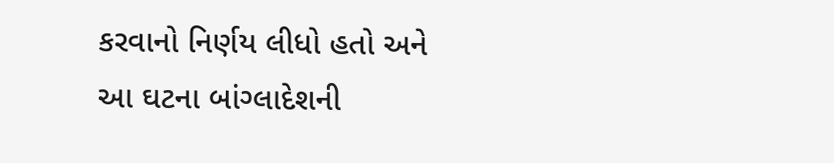કરવાનો નિર્ણય લીધો હતો અને આ ઘટના બાંગ્લાદેશની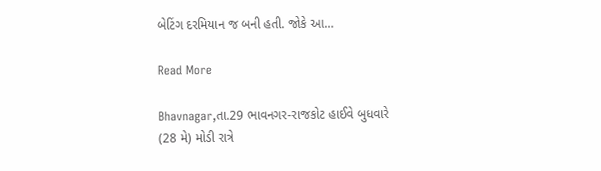બેટિંગ દરમિયાન જ બની હતી. જોકે આ…

Read More

Bhavnagar,તા.29 ભાવનગર-રાજકોટ હાઈવે બુધવારે (28 મે) મોડી રાત્રે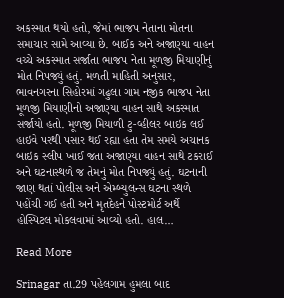અકસ્માત થયો હતો, જેમાં ભાજપ નેતાના મોતના સમાચાર સામે આવ્યા છે. બાઈક અને અજાણ્યા વાહન વચ્ચે અકસ્માત સર્જાતા ભાજપ નેતા મૂળજી મિયાણીનું મોત નિપજ્યું હતું. મળતી માહિતી અનુસાર, ભાવનગરના સિહોરમાં ગઢુલા ગામ નજીક ભાજપ નેતા મૂળજી મિયાણીનો અજાણ્યા વાહન સાથે અકસ્માત સર્જાયો હતો. મૂળજી મિયાળી ટુ-વ્હીલર બાઇક લઈ હાઇવે પરથી પસાર થઈ રહ્યા હતા તેમ સમયે અચાનક બાઇક સ્લીપ ખાઈ જતા અજાણ્યા વાહન સાથે ટકરાઈ અને ઘટનાસ્થળે જ તેમનું મોત નિપજ્યું હતું. ઘટનાની જાણ થતાં પોલીસ અને એમ્બ્યુલન્સ ઘટના સ્થળે પહોંચી ગઈ હતી અને મૃતદેહને પોસ્ટમોર્ટ અર્થે હોસ્પિટલ મોકલવામાં આવ્યો હતો. હાલ…

Read More

Srinagar તા.29 પહેલગામ હુમલા બાદ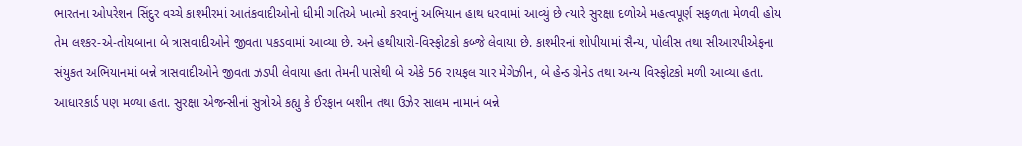ભારતના ઓપરેશન સિંદુર વચ્ચે કાશ્મીરમાં આતંકવાદીઓનો ધીમી ગતિએ ખાત્મો કરવાનું અભિયાન હાથ ધરવામાં આવ્યું છે ત્યારે સુરક્ષા દળોએ મહત્વપૂર્ણ સફળતા મેળવી હોય તેમ લશ્કર-એ-તોયબાના બે ત્રાસવાદીઓને જીવતા પકડવામાં આવ્યા છે. અને હથીયારો-વિસ્ફોટકો કબ્જે લેવાયા છે. કાશ્મીરનાં શોપીયામાં સૈન્ય, પોલીસ તથા સીઆરપીએફના સંયુકત અભિયાનમાં બન્ને ત્રાસવાદીઓને જીવતા ઝડપી લેવાયા હતા તેમની પાસેથી બે એકે 56 રાયફલ ચાર મેગેઝીન, બે હેન્ડ ગ્રેનેડ તથા અન્ય વિસ્ફોટકો મળી આવ્યા હતા. આધારકાર્ડ પણ મળ્યા હતા. સુરક્ષા એજન્સીનાં સુત્રોએ કહ્યુ કે ઈરફાન બશીન તથા ઉઝેર સાલમ નામાનં બન્ને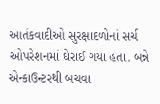આતંકવાદીઓ સુરક્ષાદળોનાં સર્ચ ઓપરેશનમાં ઘેરાઈ ગયા હતા. બન્ને એન્કાઉન્ટરથી બચવા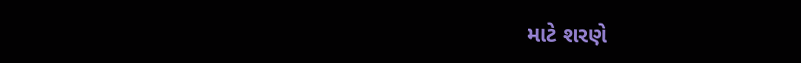માટે શરણે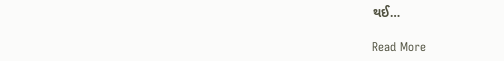થઈ…

Read More